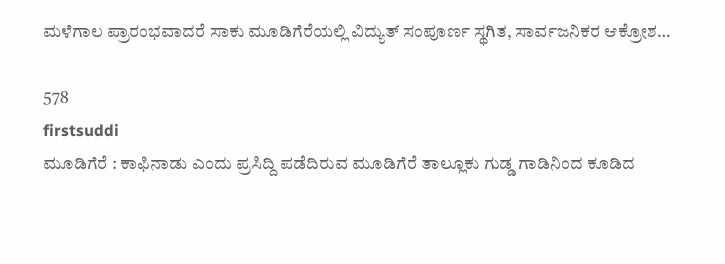ಮಳೆಗಾಲ ಪ್ರಾರಂಭವಾದರೆ ಸಾಕು ಮೂಡಿಗೆರೆಯಲ್ಲಿ ವಿದ್ಯುತ್ ಸಂಪೂರ್ಣ ಸ್ಥಗಿತ, ಸಾರ್ವಜನಿಕರ ಆಕ್ರೋಶ…

578
firstsuddi
ಮೂಡಿಗೆರೆ : ಕಾಫಿನಾಡು ಎಂದು ಪ್ರಸಿದ್ದಿ ಪಡೆದಿರುವ ಮೂಡಿಗೆರೆ ತಾಲ್ಲೂಕು ಗುಡ್ಡ ಗಾಡಿನಿಂದ ಕೂಡಿದ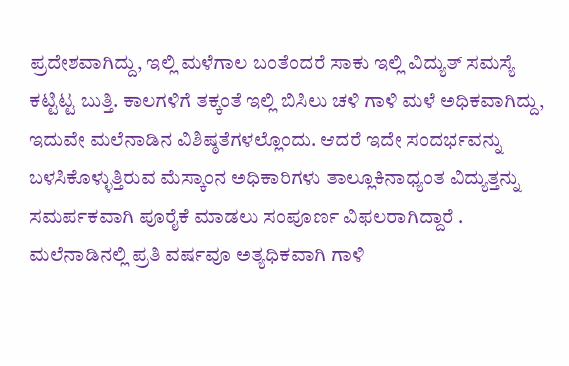ಪ್ರದೇಶವಾಗಿದ್ದು, ಇಲ್ಲಿ ಮಳೆಗಾಲ ಬಂತೆಂದರೆ ಸಾಕು ಇಲ್ಲಿ ವಿದ್ಯುತ್ ಸಮಸ್ಯೆ ಕಟ್ಟಿಟ್ಟ ಬುತ್ತಿ. ಕಾಲಗಳಿಗೆ ತಕ್ಕಂತೆ ಇಲ್ಲಿ ಬಿಸಿಲು ಚಳಿ ಗಾಳಿ ಮಳೆ ಅಧಿಕವಾಗಿದ್ದು, ಇದುವೇ ಮಲೆನಾಡಿನ ವಿಶಿಷ್ಠತೆಗಳಲ್ಲೊಂದು. ಆದರೆ ಇದೇ ಸಂದರ್ಭವನ್ನು ಬಳಸಿಕೊಳ್ಳುತ್ತಿರುವ ಮೆಸ್ಕಾಂನ ಅಧಿಕಾರಿಗಳು ತಾಲ್ಲೂಕಿನಾಧ್ಯಂತ ವಿದ್ಯುತ್ತನ್ನು ಸಮರ್ಪಕವಾಗಿ ಪೂರೈಕೆ ಮಾಡಲು ಸಂಪೂರ್ಣ ವಿಫಲರಾಗಿದ್ದಾರೆ .
ಮಲೆನಾಡಿನಲ್ಲಿ ಪ್ರತಿ ವರ್ಷವೂ ಅತ್ಯಧಿಕವಾಗಿ ಗಾಳಿ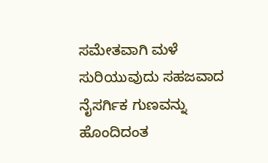ಸಮೇತವಾಗಿ ಮಳೆ ಸುರಿಯುವುದು ಸಹಜವಾದ ನೈಸರ್ಗಿಕ ಗುಣವನ್ನು ಹೊಂದಿದಂತ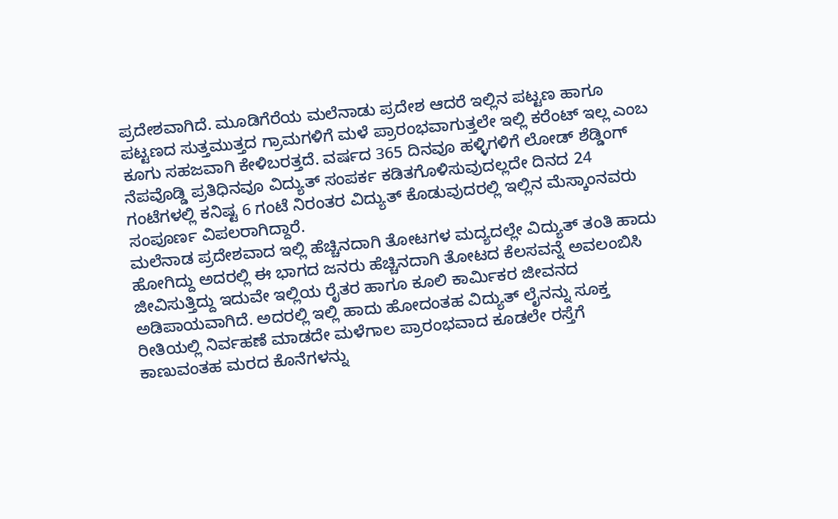ಪ್ರದೇಶವಾಗಿದೆ. ಮೂಡಿಗೆರೆಯ ಮಲೆನಾಡು ಪ್ರದೇಶ ಆದರೆ ಇಲ್ಲಿನ ಪಟ್ಟಣ ಹಾಗೂ ಪಟ್ಟಣದ ಸುತ್ತಮುತ್ತದ ಗ್ರಾಮಗಳಿಗೆ ಮಳೆ ಪ್ರಾರಂಭವಾಗುತ್ತಲೇ ಇಲ್ಲಿ ಕರೆಂಟ್ ಇಲ್ಲ ಎಂಬ ಕೂಗು ಸಹಜವಾಗಿ ಕೇಳಿಬರತ್ತದೆ. ವರ್ಷದ 365 ದಿನವೂ ಹಳ್ಳಿಗಳಿಗೆ ಲೋಡ್ ಶೆಡ್ಡಿಂಗ್ ನೆಪವೊಡ್ಡಿ ಪ್ರತಿಧಿನವೂ ವಿದ್ಯುತ್ ಸಂಪರ್ಕ ಕಡಿತಗೊಳಿಸುವುದಲ್ಲದೇ ದಿನದ 24 ಗಂಟೆಗಳಲ್ಲಿ ಕನಿಷ್ಟ 6 ಗಂಟೆ ನಿರಂತರ ವಿದ್ಯುತ್ ಕೊಡುವುದರಲ್ಲಿ ಇಲ್ಲಿನ ಮೆಸ್ಕಾಂನವರು ಸಂಪೂರ್ಣ ವಿಪಲರಾಗಿದ್ದಾರೆ.
ಮಲೆನಾಡ ಪ್ರದೇಶವಾದ ಇಲ್ಲಿ ಹೆಚ್ಚಿನದಾಗಿ ತೋಟಗಳ ಮದ್ಯದಲ್ಲೇ ವಿದ್ಯುತ್ ತಂತಿ ಹಾದು ಹೋಗಿದ್ದು ಅದರಲ್ಲಿ ಈ ಭಾಗದ ಜನರು ಹೆಚ್ಚಿನದಾಗಿ ತೋಟದ ಕೆಲಸವನ್ನೆ ಅವಲಂಬಿಸಿ ಜೀವಿಸುತ್ತಿದ್ದು ಇದುವೇ ಇಲ್ಲಿಯ ರೈತರ ಹಾಗೂ ಕೂಲಿ ಕಾರ್ಮಿಕರ ಜೀವನದ ಅಡಿಪಾಯವಾಗಿದೆ. ಅದರಲ್ಲಿ ಇಲ್ಲಿ ಹಾದು ಹೋದಂತಹ ವಿದ್ಯುತ್ ಲೈನನ್ನು ಸೂಕ್ತ ರೀತಿಯಲ್ಲಿ ನಿರ್ವಹಣೆ ಮಾಡದೇ ಮಳೆಗಾಲ ಪ್ರಾರಂಭವಾದ ಕೂಡಲೇ ರಸ್ತೆಗೆ ಕಾಣುವಂತಹ ಮರದ ಕೊನೆಗಳನ್ನು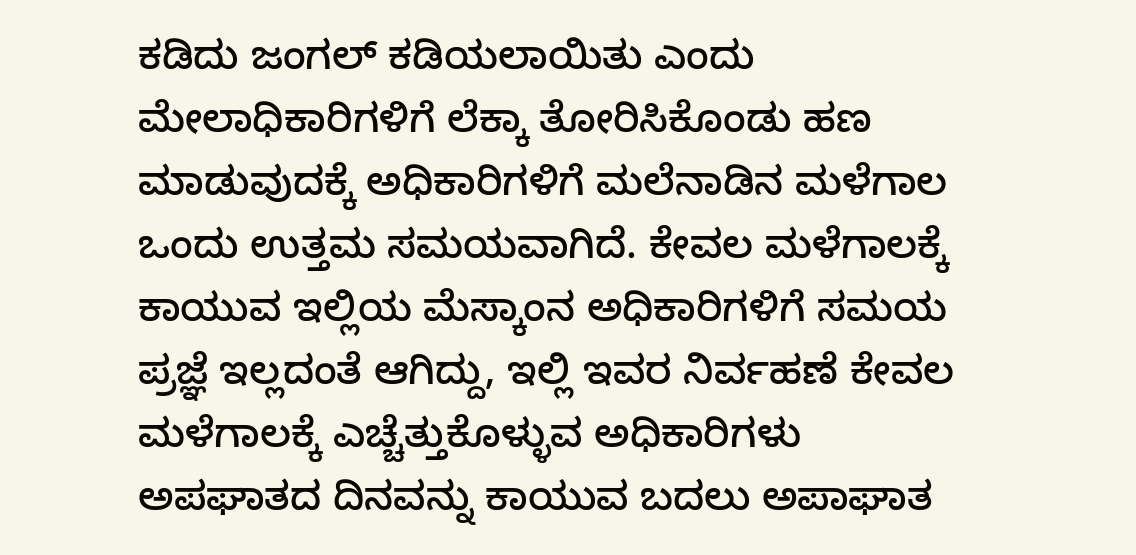ಕಡಿದು ಜಂಗಲ್ ಕಡಿಯಲಾಯಿತು ಎಂದು ಮೇಲಾಧಿಕಾರಿಗಳಿಗೆ ಲೆಕ್ಕಾ ತೋರಿಸಿಕೊಂಡು ಹಣ ಮಾಡುವುದಕ್ಕೆ ಅಧಿಕಾರಿಗಳಿಗೆ ಮಲೆನಾಡಿನ ಮಳೆಗಾಲ ಒಂದು ಉತ್ತಮ ಸಮಯವಾಗಿದೆ. ಕೇವಲ ಮಳೆಗಾಲಕ್ಕೆ ಕಾಯುವ ಇಲ್ಲಿಯ ಮೆಸ್ಕಾಂನ ಅಧಿಕಾರಿಗಳಿಗೆ ಸಮಯ ಪ್ರಜ್ಞೆ ಇಲ್ಲದಂತೆ ಆಗಿದ್ದು, ಇಲ್ಲಿ ಇವರ ನಿರ್ವಹಣೆ ಕೇವಲ ಮಳೆಗಾಲಕ್ಕೆ ಎಚ್ಚೆತ್ತುಕೊಳ್ಳುವ ಅಧಿಕಾರಿಗಳು ಅಪಘಾತದ ದಿನವನ್ನು ಕಾಯುವ ಬದಲು ಅಪಾಘಾತ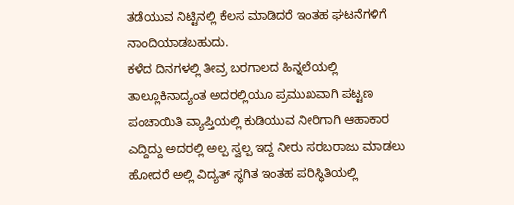ತಡೆಯುವ ನಿಟ್ಟಿನಲ್ಲಿ ಕೆಲಸ ಮಾಡಿದರೆ ಇಂತಹ ಘಟನೆಗಳಿಗೆ ನಾಂದಿಯಾಡಬಹುದು.
ಕಳೆದ ದಿನಗಳಲ್ಲಿ ತೀವ್ರ ಬರಗಾಲದ ಹಿನ್ನಲೆಯಲ್ಲಿ ತಾಲ್ಲೂಕಿನಾದ್ಯಂತ ಅದರಲ್ಲಿಯೂ ಪ್ರಮುಖವಾಗಿ ಪಟ್ಟಣ ಪಂಚಾಯಿತಿ ವ್ಯಾಪ್ತಿಯಲ್ಲಿ ಕುಡಿಯುವ ನೀರಿಗಾಗಿ ಆಹಾಕಾರ ಎದ್ದಿದ್ದು ಅದರಲ್ಲಿ ಅಲ್ಪ ಸ್ವಲ್ಪ ಇದ್ದ ನೀರು ಸರಬರಾಜು ಮಾಡಲು ಹೋದರೆ ಅಲ್ಲಿ ವಿದ್ಯತ್ ಸ್ಥಗಿತ ಇಂತಹ ಪರಿಸ್ಥಿತಿಯಲ್ಲಿ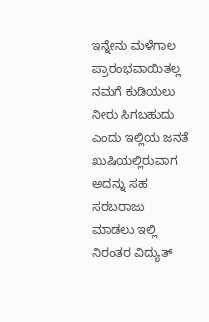ಇನ್ನೇನು ಮಳೆಗಾಲ ಪ್ರಾರಂಭವಾಯಿತಲ್ಲ ನಮಗೆ ಕುಡಿಯಲು ನೀರು ಸಿಗಬಹುದು ಎಂದು ಇಲ್ಲಿಯ ಜನತೆ ಖುಷಿಯಲ್ಲಿರುವಾಗ ಅದನ್ನು ಸಹ ಸರಬರಾಜು ಮಾಡಲು ಇಲ್ಲಿ ನಿರಂತರ ವಿದ್ಯುತ್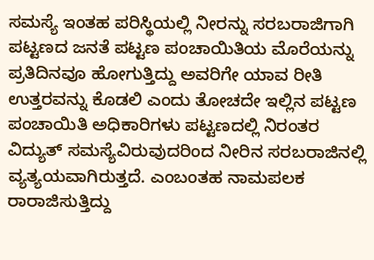ಸಮಸ್ಯೆ ಇಂತಹ ಪರಿಸ್ಥಿಯಲ್ಲಿ ನೀರನ್ನು ಸರಬರಾಜಿಗಾಗಿ ಪಟ್ಟಣದ ಜನತೆ ಪಟ್ಟಣ ಪಂಚಾಯಿತಿಯ ಮೊರೆಯನ್ನು ಪ್ರತಿದಿನವೂ ಹೋಗುತ್ತಿದ್ದು ಅವರಿಗೇ ಯಾವ ರೀತಿ ಉತ್ತರವನ್ನು ಕೊಡಲಿ ಎಂದು ತೋಚದೇ ಇಲ್ಲಿನ ಪಟ್ಟಣ ಪಂಚಾಯಿತಿ ಅಧಿಕಾರಿಗಳು ಪಟ್ಟಣದಲ್ಲಿ ನಿರಂತರ ವಿದ್ಯುತ್ ಸಮಸ್ಯೆವಿರುವುದರಿಂದ ನೀರಿನ ಸರಬರಾಜಿನಲ್ಲಿ ವ್ಯತ್ಯಯವಾಗಿರುತ್ತದೆ. ಎಂಬಂತಹ ನಾಮಪಲಕ ರಾರಾಜಿಸುತ್ತಿದ್ದು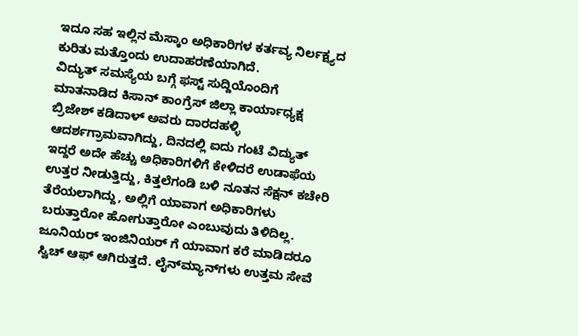ಇದೂ ಸಹ ಇಲ್ಲಿನ ಮೆಸ್ಕಾಂ ಅಧಿಕಾರಿಗಳ ಕರ್ತವ್ಯ ನಿರ್ಲಕ್ಷ್ಯದ ಕುರಿತು ಮತ್ತೊಂದು ಉದಾಹರಣೆಯಾಗಿದೆ.
ವಿದ್ಯುತ್ ಸಮಸ್ಯೆಯ ಬಗ್ಗೆ ಫಸ್ಟ್ ಸುದ್ದಿಯೊಂದಿಗೆ ಮಾತನಾಡಿದ ಕಿಸಾನ್ ಕಾಂಗ್ರೆಸ್ ಜಿಲ್ಲಾ ಕಾರ್ಯಾಧ್ಯಕ್ಷ ಬ್ರಿಜೇಶ್ ಕಡಿದಾಳ್ ಅವರು ದಾರದಹಳ್ಳಿ ಆದರ್ಶಗ್ರಾಮವಾಗಿದ್ದು, ದಿನದಲ್ಲಿ ಐದು ಗಂಟೆ ವಿದ್ಯುತ್ ಇದ್ದರೆ ಅದೇ ಹೆಚ್ಚು ಅಧಿಕಾರಿಗಳಿಗೆ ಕೇಳಿದರೆ ಉಡಾಫೆಯ ಉತ್ತರ ನೀಡುತ್ತಿದ್ದು, ಕಿತ್ತಲೆಗಂಡಿ ಬಳಿ ನೂತನ ಸೆಕ್ಷನ್ ಕಚೇರಿ ತೆರೆಯಲಾಗಿದ್ದು, ಅಲ್ಲಿಗೆ ಯಾವಾಗ ಅಧಿಕಾರಿಗಳು ಬರುತ್ತಾರೋ ಹೋಗುತ್ತಾರೋ ಎಂಬುವುದು ತಿಳಿದಿಲ್ಲ. ಜೂನಿಯರ್ ಇಂಜಿನಿಯರ್ ಗೆ ಯಾವಾಗ ಕರೆ ಮಾಡಿದರೂ ಸ್ವಿಚ್ ಆಫ್ ಆಗಿರುತ್ತದೆ. ಲೈನ್‍ಮ್ಯಾನ್‍ಗಳು ಉತ್ತಮ ಸೇವೆ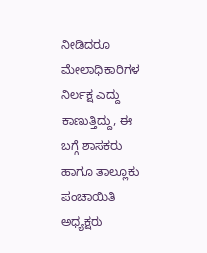ನೀಡಿದರೂ ಮೇಲಾಧಿಕಾರಿಗಳ ನಿರ್ಲಕ್ಷ ಎದ್ದು ಕಾಣುತ್ತಿದ್ದು, ಈ ಬಗ್ಗೆ ಶಾಸಕರು ಹಾಗೂ ತಾಲ್ಲೂಕು ಪಂಚಾಯಿತಿ ಅಧ್ಯಕ್ಷರು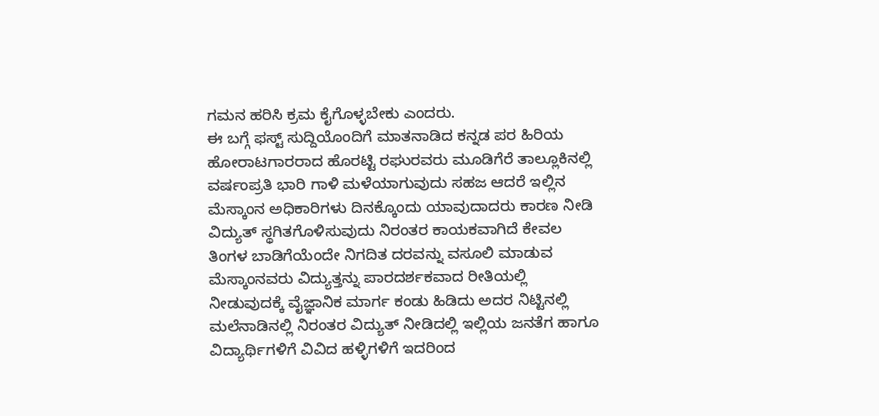ಗಮನ ಹರಿಸಿ ಕ್ರಮ ಕೈಗೊಳ್ಳಬೇಕು ಎಂದರು.
ಈ ಬಗ್ಗೆ ಫಸ್ಟ್ ಸುದ್ದಿಯೊಂದಿಗೆ ಮಾತನಾಡಿದ ಕನ್ನಡ ಪರ ಹಿರಿಯ ಹೋರಾಟಗಾರರಾದ ಹೊರಟ್ಟಿ ರಘುರವರು ಮೂಡಿಗೆರೆ ತಾಲ್ಲೂಕಿನಲ್ಲಿ ವರ್ಷಂಪ್ರತಿ ಭಾರಿ ಗಾಳಿ ಮಳೆಯಾಗುವುದು ಸಹಜ ಆದರೆ ಇಲ್ಲಿನ ಮೆಸ್ಕಾಂನ ಅಧಿಕಾರಿಗಳು ದಿನಕ್ಕೊಂದು ಯಾವುದಾದರು ಕಾರಣ ನೀಡಿ ವಿದ್ಯುತ್ ಸ್ಥಗಿತಗೊಳಿಸುವುದು ನಿರಂತರ ಕಾಯಕವಾಗಿದೆ ಕೇವಲ ತಿಂಗಳ ಬಾಡಿಗೆಯೆಂದೇ ನಿಗದಿತ ದರವನ್ನು ವಸೂಲಿ ಮಾಡುವ ಮೆಸ್ಕಾಂನವರು ವಿದ್ಯುತ್ತನ್ನು ಪಾರದರ್ಶಕವಾದ ರೀತಿಯಲ್ಲಿ ನೀಡುವುದಕ್ಕೆ ವೈಜ್ಞಾನಿಕ ಮಾರ್ಗ ಕಂಡು ಹಿಡಿದು ಅದರ ನಿಟ್ಟಿನಲ್ಲಿ ಮಲೆನಾಡಿನಲ್ಲಿ ನಿರಂತರ ವಿದ್ಯುತ್ ನೀಡಿದಲ್ಲಿ ಇಲ್ಲಿಯ ಜನತೆಗ ಹಾಗೂ ವಿದ್ಯಾರ್ಥಿಗಳಿಗೆ ವಿವಿದ ಹಳ್ಳಿಗಳಿಗೆ ಇದರಿಂದ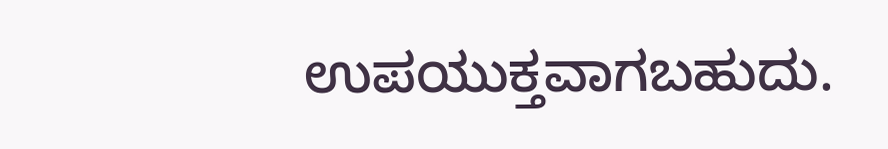ಉಪಯುಕ್ತವಾಗಬಹುದು.